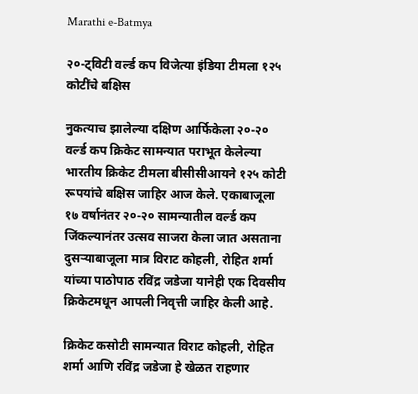Marathi e-Batmya

२०-ट्विटी वर्ल्ड कप विजेत्या इंडिया टीमला १२५ कोटींचे बक्षिस

नुकत्याच झालेल्या दक्षिण आर्फिकेला २०-२० वर्ल्ड कप क्रिकेट सामन्यात पराभूत केलेल्या भारतीय क्रिकेट टीमला बीसीसीआयने १२५ कोटी रूपयांचे बक्षिस जाहिर आज केले. एकाबाजूला १७ वर्षानंतर २०-२० सामन्यातील वर्ल्ड कप जिंकल्यानंतर उत्सव साजरा केला जात असताना दुसऱ्याबाजूला मात्र विराट कोहली, रोहित शर्मा यांच्या पाठोपाठ रविंद्र जडेजा यानेही एक दिवसीय क्रिकेटमधून आपली निवृत्ती जाहिर केली आहे.

क्रिकेट कसोटी सामन्यात विराट कोहली, रोहित शर्मा आणि रविंद्र जडेजा हे खेळत राहणार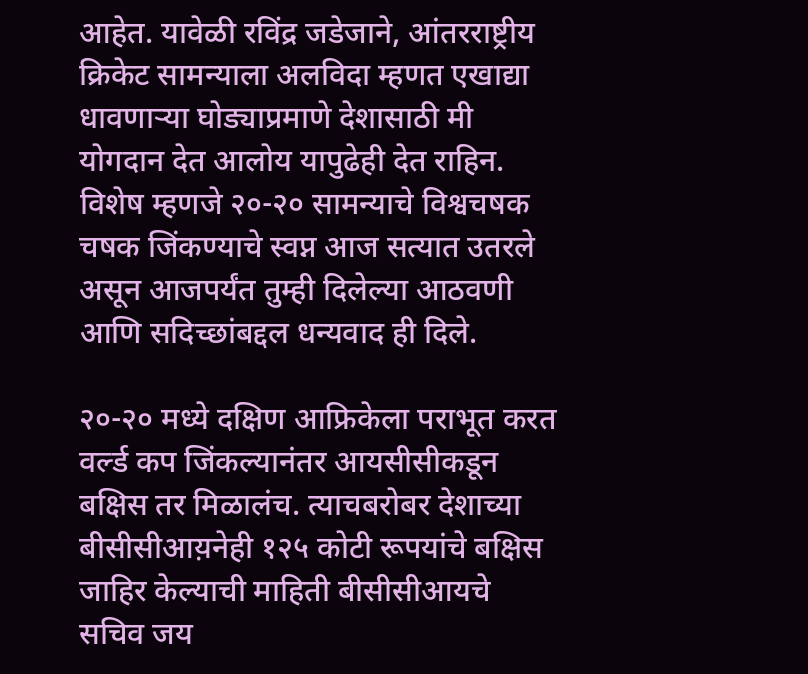आहेत. यावेळी रविंद्र जडेजाने, आंतरराष्ट्रीय क्रिकेट सामन्याला अलविदा म्हणत एखाद्या धावणाऱ्या घोड्याप्रमाणे देशासाठी मी योगदान देत आलोय यापुढेही देत राहिन. विशेष म्हणजे २०-२० सामन्याचे विश्वचषक चषक जिंकण्याचे स्वप्न आज सत्यात उतरले असून आजपर्यंत तुम्ही दिलेल्या आठवणी आणि सदिच्छांबद्दल धन्यवाद ही दिले.

२०-२० मध्ये दक्षिण आफ्रिकेला पराभूत करत वर्ल्ड कप जिंकल्यानंतर आयसीसीकडून बक्षिस तर मिळालंच. त्याचबरोबर देशाच्या बीसीसीआय़नेही १२५ कोटी रूपयांचे बक्षिस जाहिर केल्याची माहिती बीसीसीआयचे सचिव जय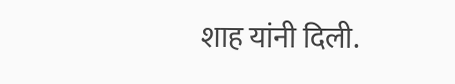शाह यांनी दिली.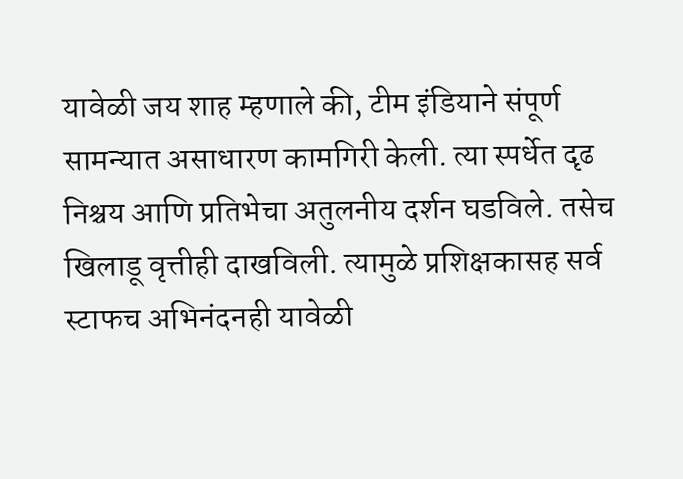यावेळी जय शाह म्हणाले की, टीम इंडियाने संपूर्ण सामन्यात असाधारण कामगिरी केली. त्या स्पर्धेत दृढ निश्चय आणि प्रतिभेचा अतुलनीय दर्शन घडविले. तसेच खिलाडू वृत्तीही दाखविली. त्यामुळे प्रशिक्षकासह सर्व स्टाफच अभिनंदनही यावेळी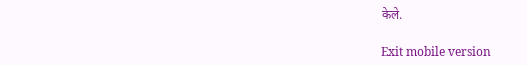केले.

Exit mobile version